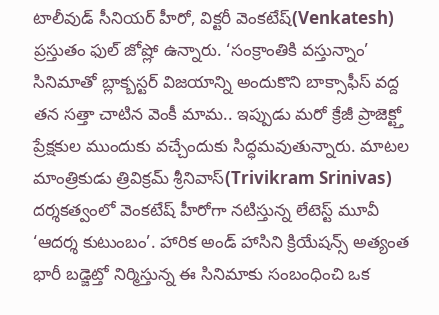టాలీవుడ్ సీనియర్ హీరో, విక్టరీ వెంకటేష్(Venkatesh) ప్రస్తుతం ఫుల్ జోష్లో ఉన్నారు. ‘సంక్రాంతికి వస్తున్నాం’ సినిమాతో బ్లాక్బస్టర్ విజయాన్ని అందుకొని బాక్సాఫీస్ వద్ద తన సత్తా చాటిన వెంకీ మామ.. ఇప్పుడు మరో క్రేజీ ప్రాజెక్ట్తో ప్రేక్షకుల ముందుకు వచ్చేందుకు సిద్ధమవుతున్నారు. మాటల మాంత్రికుడు త్రివిక్రమ్ శ్రీనివాస్(Trivikram Srinivas) దర్శకత్వంలో వెంకటేష్ హీరోగా నటిస్తున్న లేటెస్ట్ మూవీ ‘ఆదర్శ కుటుంబం’. హారిక అండ్ హాసిని క్రియేషన్స్ అత్యంత భారీ బడ్జెట్తో నిర్మిస్తున్న ఈ సినిమాకు సంబంధించి ఒక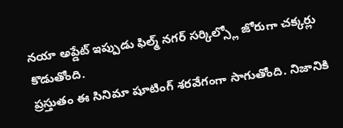నయా అప్డేట్ ఇప్పుడు ఫిల్మ్ నగర్ సర్కిల్స్లో జోరుగా చక్కర్లు కొడుతోంది.
ప్రస్తుతం ఈ సినిమా షూటింగ్ శరవేగంగా సాగుతోంది. నిజానికి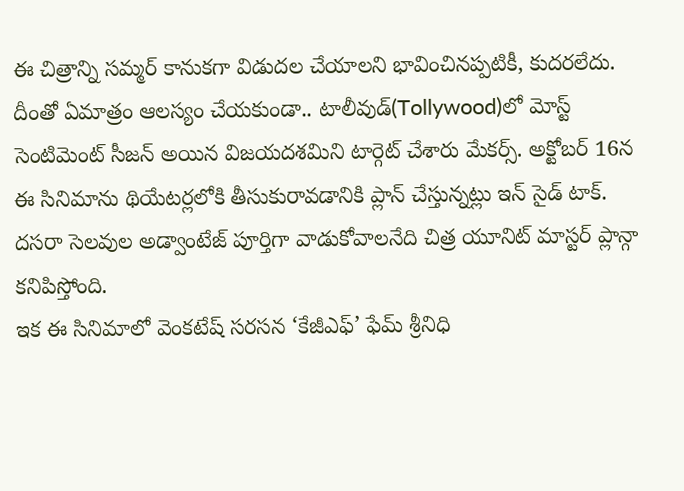ఈ చిత్రాన్ని సమ్మర్ కానుకగా విడుదల చేయాలని భావించినప్పటికీ, కుదరలేదు. దీంతో ఏమాత్రం ఆలస్యం చేయకుండా.. టాలీవుడ్(Tollywood)లో మోస్ట్ సెంటిమెంట్ సీజన్ అయిన విజయదశమిని టార్గెట్ చేశారు మేకర్స్. అక్టోబర్ 16న ఈ సినిమాను థియేటర్లలోకి తీసుకురావడానికి ప్లాన్ చేస్తున్నట్లు ఇన్ సైడ్ టాక్. దసరా సెలవుల అడ్వాంటేజ్ పూర్తిగా వాడుకోవాలనేది చిత్ర యూనిట్ మాస్టర్ ప్లాన్గా కనిపిస్తోంది.
ఇక ఈ సినిమాలో వెంకటేష్ సరసన ‘కేజీఎఫ్’ ఫేమ్ శ్రీనిధి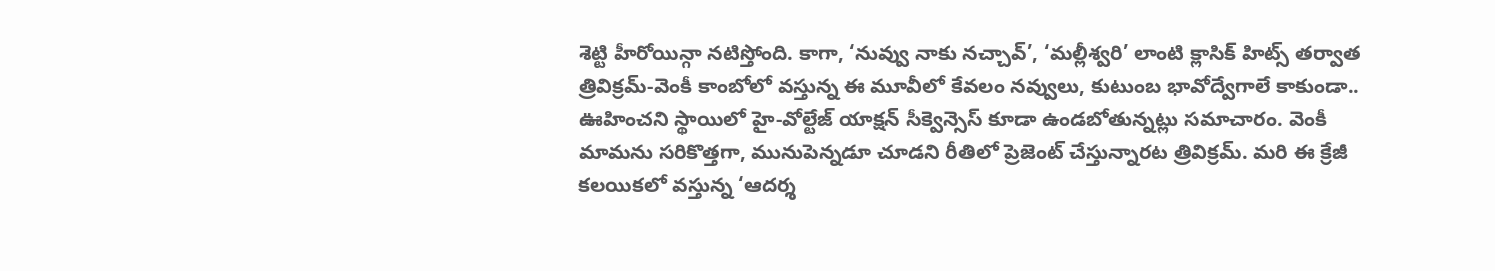శెట్టి హీరోయిన్గా నటిస్తోంది. కాగా, ‘నువ్వు నాకు నచ్చావ్’, ‘మల్లీశ్వరి’ లాంటి క్లాసిక్ హిట్స్ తర్వాత త్రివిక్రమ్-వెంకీ కాంబోలో వస్తున్న ఈ మూవీలో కేవలం నవ్వులు, కుటుంబ భావోద్వేగాలే కాకుండా.. ఊహించని స్థాయిలో హై-వోల్టేజ్ యాక్షన్ సీక్వెన్సెస్ కూడా ఉండబోతున్నట్లు సమాచారం. వెంకీ మామను సరికొత్తగా, మునుపెన్నడూ చూడని రీతిలో ప్రెజెంట్ చేస్తున్నారట త్రివిక్రమ్. మరి ఈ క్రేజీ కలయికలో వస్తున్న ‘ఆదర్శ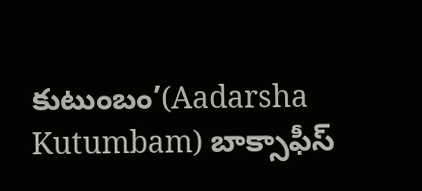కుటుంబం’(Aadarsha Kutumbam) బాక్సాఫీస్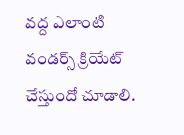వద్ద ఎలాంటి వండర్స్ క్రియేట్ చేస్తుందో చూడాలి.